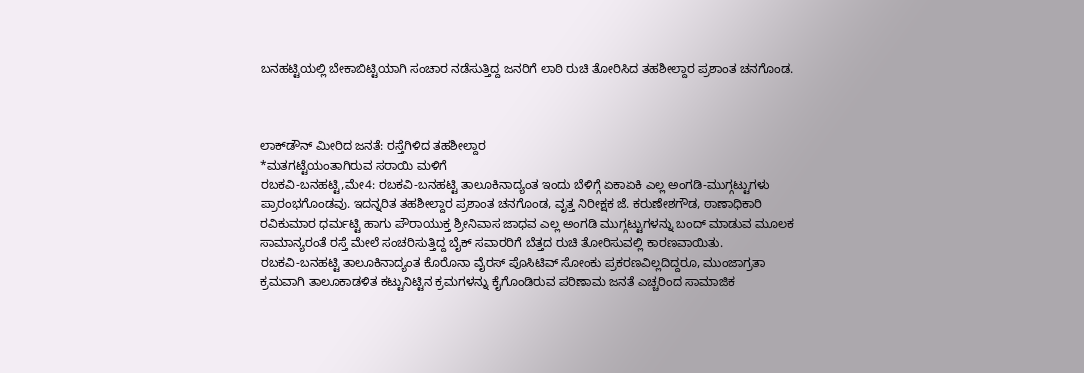ಬನಹಟ್ಟಿಯಲ್ಲಿ ಬೇಕಾಬಿಟ್ಟಿಯಾಗಿ ಸಂಚಾರ ನಡೆಸುತ್ತಿದ್ದ ಜನರಿಗೆ ಲಾಠಿ ರುಚಿ ತೋರಿಸಿದ ತಹಶೀಲ್ದಾರ ಪ್ರಶಾಂತ ಚನಗೊಂಡ.



ಲಾಕ್‍ಡೌನ್ ಮೀರಿದ ಜನತೆ: ರಸ್ತೆಗಿಳಿದ ತಹಶೀಲ್ದಾರ
*ಮತಗಟ್ಟೆಯಂತಾಗಿರುವ ಸರಾಯಿ ಮಳಿಗೆ
ರಬಕವಿ-ಬನಹಟ್ಟಿ,ಮೇ4: ರಬಕವಿ-ಬನಹಟ್ಟಿ ತಾಲೂಕಿನಾದ್ಯಂತ ಇಂದು ಬೆಳಿಗ್ಗೆ ಏಕಾಏಕಿ ಎಲ್ಲ ಅಂಗಡಿ-ಮುಗ್ಗಟ್ಟುಗಳು ಪ್ರಾರಂಭಗೊಂಡವು. ಇದನ್ನರಿತ ತಹಶೀಲ್ದಾರ ಪ್ರಶಾಂತ ಚನಗೊಂಡ, ವೃತ್ತ ನಿರೀಕ್ಷಕ ಜೆ. ಕರುಣೇಶಗೌಡ, ಠಾಣಾಧಿಕಾರಿ ರವಿಕುಮಾರ ಧರ್ಮಟ್ಟಿ ಹಾಗು ಪೌರಾಯುಕ್ತ ಶ್ರೀನಿವಾಸ ಜಾಧವ ಎಲ್ಲ ಅಂಗಡಿ ಮುಗ್ಗಟ್ಟುಗಳನ್ನು ಬಂದ್ ಮಾಡುವ ಮೂಲಕ ಸಾಮಾನ್ಯರಂತೆ ರಸ್ತೆ ಮೇಲೆ ಸಂಚರಿಸುತ್ತಿದ್ದ ಬೈಕ್ ಸವಾರರಿಗೆ ಬೆತ್ತದ ರುಚಿ ತೋರಿಸುವಲ್ಲಿ ಕಾರಣವಾಯಿತು.
ರಬಕವಿ-ಬನಹಟ್ಟಿ ತಾಲೂಕಿನಾದ್ಯಂತ ಕೊರೊನಾ ವೈರಸ್ ಪೊಸಿಟಿವ್ ಸೋಂಕು ಪ್ರಕರಣವಿಲ್ಲದಿದ್ದರೂ, ಮುಂಜಾಗ್ರತಾ ಕ್ರಮವಾಗಿ ತಾಲೂಕಾಡಳಿತ ಕಟ್ಟುನಿಟ್ಟಿನ ಕ್ರಮಗಳನ್ನು ಕೈಗೊಂಡಿರುವ ಪರಿಣಾಮ ಜನತೆ ಎಚ್ಚರಿಂದ ಸಾಮಾಜಿಕ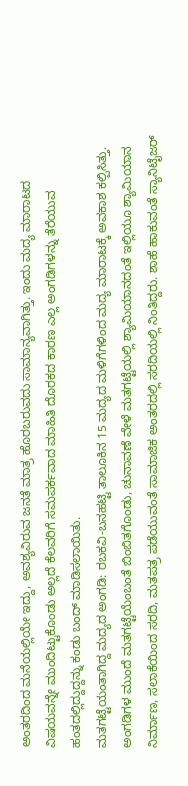ಅಂತರದಿಂದ ಮನೆಯಲ್ಲಿಯೇ ಇದ್ದು, ಅವಶ್ಯವಿರುವ ಜನತೆ ಮಾತ್ರ ಹೊರಬರುವದು ಸಾಮಾನ್ಯವಾಗಿತ್ತು. ಇಂದು ಮದ್ಯ ಮಾರಾಟದ ವಿಷಯವನ್ನೇ ಮುಂದಿಟ್ಟುಕೊಂಡು ಅಲ್ಲದೆ ಕೆಲವರಿಗೆ ಸಮಪರ್ಕವಾದ ಮಾಹಿತಿ ದೊರಕದ ಕಾರಣ ಎಲ್ಲ ಅಂಗಡಿಗಳನ್ನು ತೆರೆಯುವ ಹಂತದಲ್ಲಿದ್ದುದ್ದನ್ನು ಕಂಡು ಬಂದ್ ಮಾಡಿಸಲಾಯಿತು.
ಮತಗಟ್ಟೆಯಂತಾಗಿದ್ದ ಮದ್ಯದ ಅಂಗಡಿ: ರಬಕವಿ-ಬನಹಟ್ಟಿ ತಾಲೂಕಿನ 15 ಮದ್ಯದ ಮಳಿಗೆಗಳಿಂದ ಮದ್ಯ ಮಾರಾಟಕ್ಕೆ ಅವಕಾಶ ಕಲ್ಪಿಸಿತ್ತು. ಅಂಗಡಿಗಳ ಮುಂದೆ ಮತಗಟ್ಟೆಯೆಂಬಂತೆ ಬಿಂಬಿತಗೊಂಡು, ಚುನಾವಣೆ ವೇಳೆ ಮತಗಟ್ಟೆಯಲ್ಲಿ ಶ್ಯಾಮಿಯಾನದಂತೆ ಇಲ್ಲಿಯೂ ಶ್ಯಾಮಿಯಾನ ನಿರ್ಮಾಣ, ಸಲಾಕೆಯಿಂದ ಸರದಿ, ಮತಪತ್ರ ಪಡೆಯುವಂತೆ ಸಾಮಾಜಿಕ ಅಂತರದಲ್ಲಿ ಸರದಿಯಲ್ಲಿ ನಿಂತಿದ್ದರು. ಶಾಹೆ ಹಾಕುವಂತೆ ಸ್ಯಾನಿಟೈಜರ್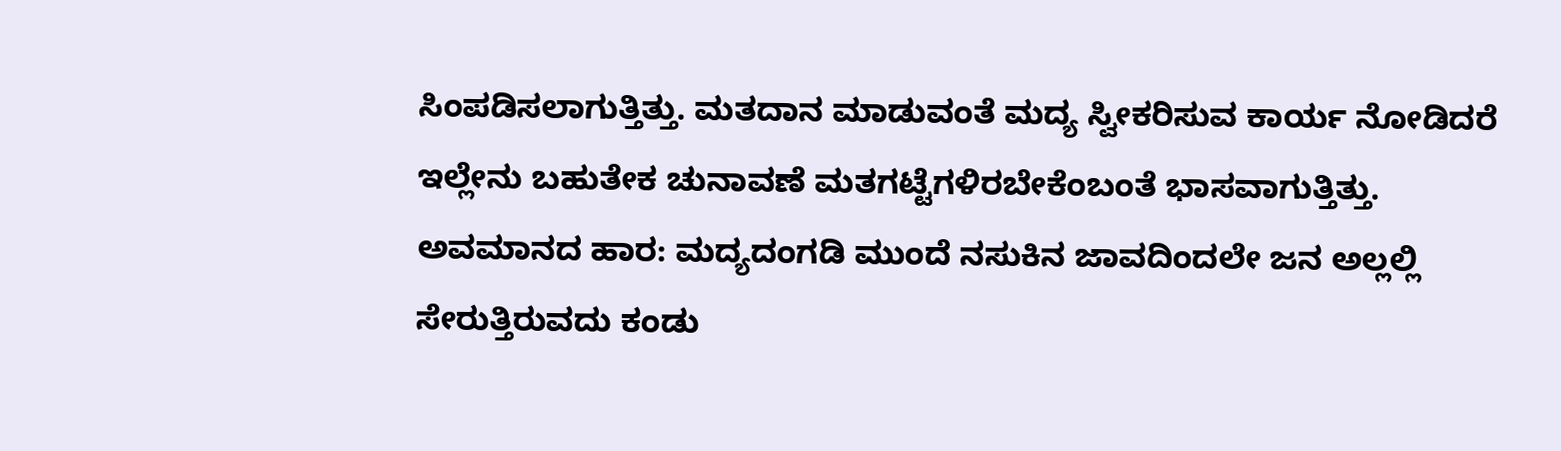ಸಿಂಪಡಿಸಲಾಗುತ್ತಿತ್ತು. ಮತದಾನ ಮಾಡುವಂತೆ ಮದ್ಯ ಸ್ವೀಕರಿಸುವ ಕಾರ್ಯ ನೋಡಿದರೆ ಇಲ್ಲೇನು ಬಹುತೇಕ ಚುನಾವಣೆ ಮತಗಟ್ಟೆಗಳಿರಬೇಕೆಂಬಂತೆ ಭಾಸವಾಗುತ್ತಿತ್ತು.
ಅವಮಾನದ ಹಾರ: ಮದ್ಯದಂಗಡಿ ಮುಂದೆ ನಸುಕಿನ ಜಾವದಿಂದಲೇ ಜನ ಅಲ್ಲಲ್ಲಿ ಸೇರುತ್ತಿರುವದು ಕಂಡು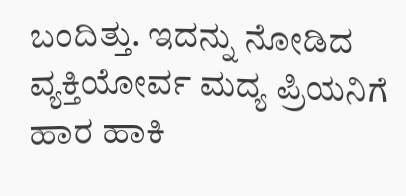ಬಂದಿತ್ತು. ಇದನ್ನು ನೋಡಿದ ವ್ಯಕ್ತಿಯೋರ್ವ ಮದ್ಯ ಪ್ರಿಯನಿಗೆ ಹಾರ ಹಾಕಿ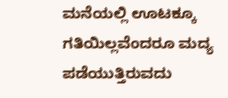ಮನೆಯಲ್ಲಿ ಊಟಕ್ಕೂ ಗತಿಯಿಲ್ಲವೆಂದರೂ ಮದ್ಯ ಪಡೆಯುತ್ತಿರುವದು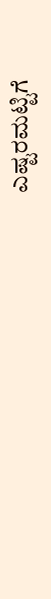ಎಷ್ಟರಮಟ್ಟಿಗೆ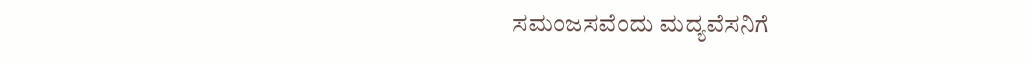ಸಮಂಜಸವೆಂದು ಮದ್ಯವೆಸನಿಗೆ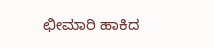ಛೀಮಾರಿ ಹಾಕಿದ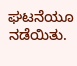ಘಟನೆಯೂ ನಡೆಯಿತು.